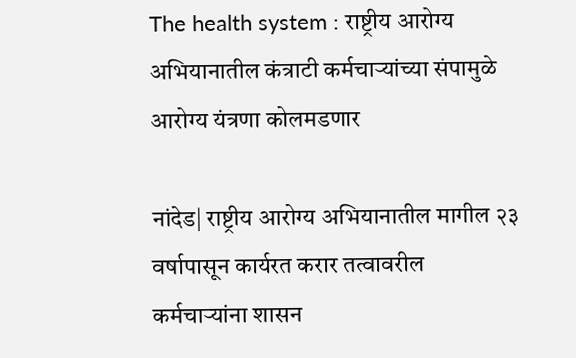The health system : राष्ट्रीय आरोग्य अभियानातील कंत्राटी कर्मचाऱ्यांच्या संपामुळे आरोग्य यंत्रणा कोलमडणार

नांदेड| राष्ट्रीय आरोग्य अभियानातील मागील २३ वर्षापासून कार्यरत करार तत्वावरील कर्मचाऱ्यांना शासन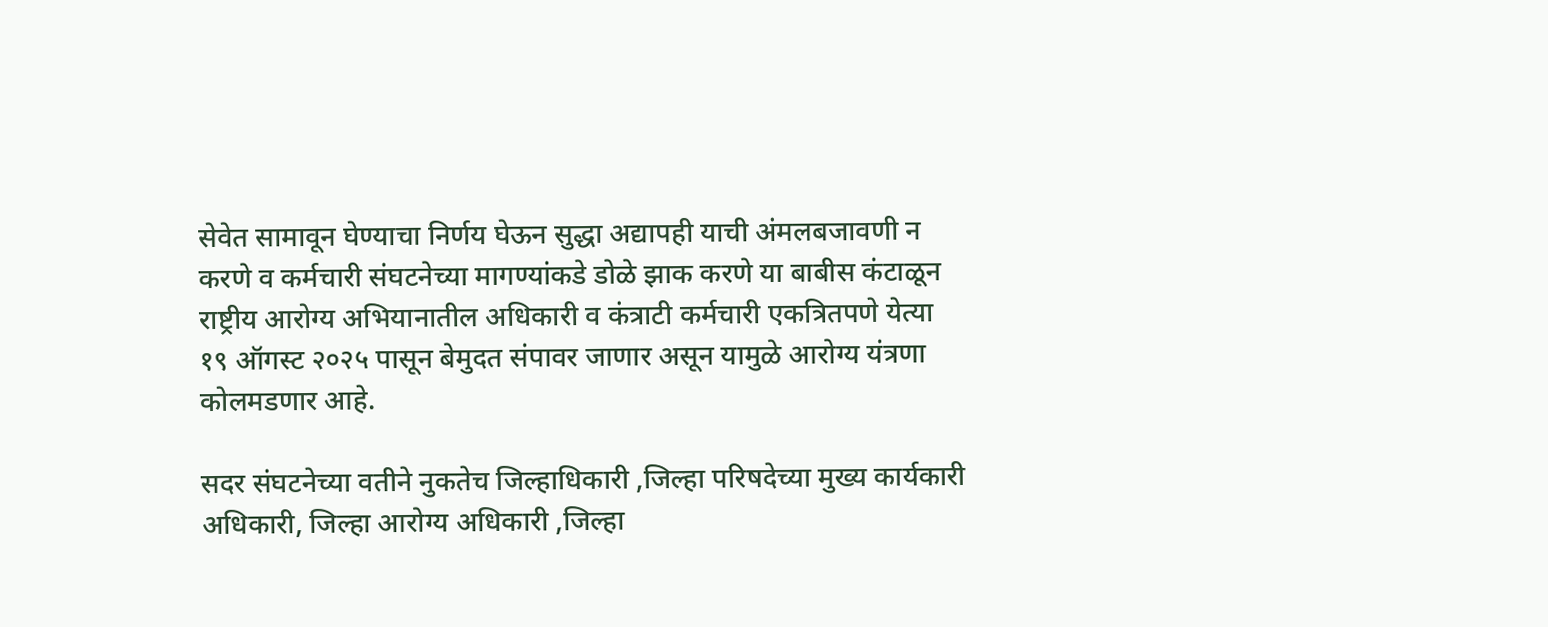सेवेत सामावून घेण्याचा निर्णय घेऊन सुद्धा अद्यापही याची अंमलबजावणी न करणे व कर्मचारी संघटनेच्या मागण्यांकडे डोळे झाक करणे या बाबीस कंटाळून राष्ट्रीय आरोग्य अभियानातील अधिकारी व कंत्राटी कर्मचारी एकत्रितपणे येत्या १९ ऑगस्ट २०२५ पासून बेमुदत संपावर जाणार असून यामुळे आरोग्य यंत्रणा कोलमडणार आहे.

सदर संघटनेच्या वतीने नुकतेच जिल्हाधिकारी ,जिल्हा परिषदेच्या मुख्य कार्यकारी अधिकारी, जिल्हा आरोग्य अधिकारी ,जिल्हा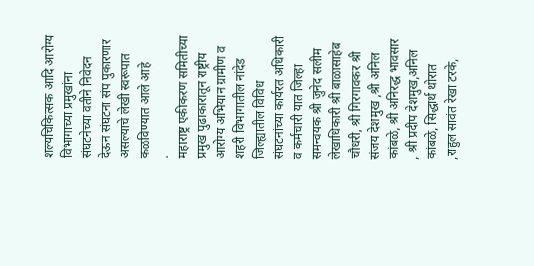शल्यचिकित्सक आदि आरोग्य विभागाच्या प्रमुखांना संघटनेच्या वतीने निवेदन देऊन संघटना संप पुकारणार असल्याचे लेखी स्वरूपात कळविण्यात आले आहे
.
महाराष्ट्र एकीकरण समितीच्या प्रमुख पुढाकारातून राष्ट्रीय आरोग्य अभियान ग्रामीण व शहरी विभागातील नांदेड जिल्ह्यातील विविध संघटनांच्या कार्यरत अधिकारी व कर्मचारी यात जिल्हा समन्वयक श्री जुनेद सलीम लेखाधिकारी श्री बाळासाहेब चौधरी, श्री गिरगावकर श्री संजय देशमुख ,श्री अनिल कांबळे, श्री अनिरद्ध भावसार , श्री प्रदीप देशमुख,अनिल कांबळे, सिद्धार्थ थोरात ,राहुल सावंत रेखा टरके,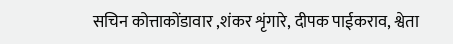सचिन कोत्ताकोंडावार ,शंकर शृंगारे, दीपक पाईकराव, श्वेता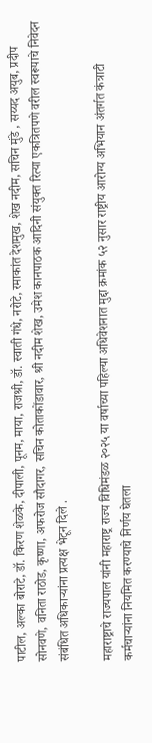पाटील, अल्का बोराटे, डॉ. किरण शेळके, दीपाली, पूनम, माया, राजश्री, डॉ. स्वाती गंधे, नरोटे, रमाकांत देशमुख, शेख नदीम, सचिन मुंडे , सय्यद अयुब, प्रदीप सोनवणे, वनिता राठोड, कृष्णा, अफरोज सौदागर, सचिन कोताकोंडावार, श्री नदीम शेख, उमेश कानपाठक आदिनी संयुक्त रित्या एकत्रितपणे वरील स्वरूपाचे निवेदन संबंधित अधिकाऱ्यांना प्रत्यक्ष भेटून दिले .

महाराष्ट्राचे राज्यपाल यांनी महाराष्ट्र राज्य विधिमंडळ २०२५ या वर्षाच्या पहिल्या अधिवेशनात मुद्दा क्रमांक ५२ नुसार राष्ट्रीय आरोग्य अभियान अंतर्गत कंत्राटी कर्मचाऱ्यांना नियमित करण्याचे निर्णय घेतला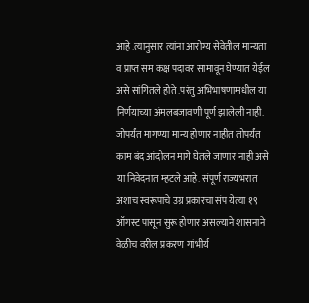आहे .त्यानुसार त्यांना आरोग्य सेवेतील मान्यता व प्राप्त सम कक्ष पदावर सामावून घेण्यात येईल असे सांगितले होते .परंतु अभिभाषणामधील या निर्णयाच्या अंमलबजावणी पूर्ण झालेली नाही. जोपर्यंत मागण्या मान्य होणार नाहीत तोपर्यंत काम बंद आंदोलन मागे घेतले जाणार नाही असे या निवेदनात म्हटले आहे. संपूर्ण राज्यभरात अशाच स्वरूपाचे उग्र प्रकारचा संप येत्या १९ ऑगस्ट पासून सुरू होणार असल्याने शासनाने वेळीच वरील प्रकरण गांभीर्य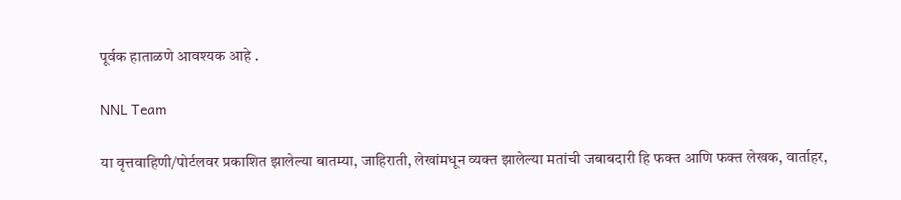पूर्वक हाताळणे आवश्यक आहे .

NNL Team

या वृत्तवाहिणी/पोर्टलवर प्रकाशित झालेल्या बातम्या, जाहिराती, लेखांमधून व्यक्त झालेल्या मतांची जबाबदारी हि फक्त आणि फक्त लेखक, वार्ताहर,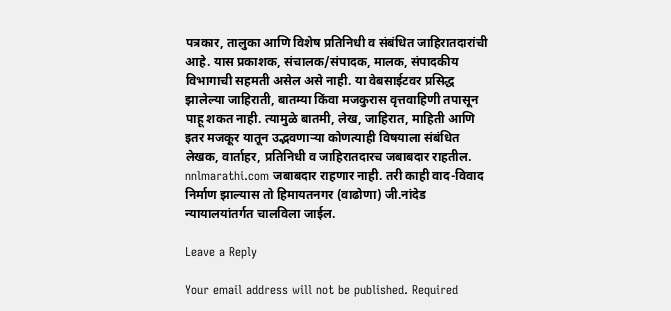पत्रकार, तालुका आणि विशेष प्रतिनिधी व संबंधित जाहिरातदारांची आहे. यास प्रकाशक, संचालक/संपादक, मालक, संपादकीय विभागाची सहमती असेल असे नाही. या वेबसाईटवर प्रसिद्ध झालेल्या जाहिराती, बातम्या किंवा मजकुरास वृत्तवाहिणी तपासून पाहू शकत नाही. त्यामुळे बातमी, लेख, जाहिरात, माहिती आणि इतर मजकूर यातून उद्भवणाऱ्या कोणत्याही विषयाला संबंधित लेखक, वार्ताहर, प्रतिनिधी व जाहिरातदारच जबाबदार राहतील. nnlmarathi.com जबाबदार राहणार नाही. तरी काही वाद-विवाद निर्माण झाल्यास तो हिमायतनगर (वाढोणा) जी.नांदेड न्यायालयांतर्गत चालविला जाईल.

Leave a Reply

Your email address will not be published. Required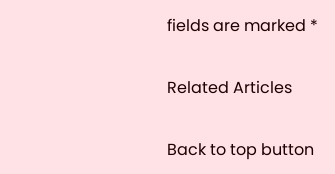fields are marked *

Related Articles

Back to top button